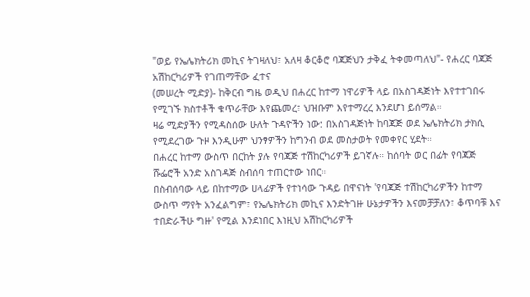"ወይ የኤሌክትሪክ መኪና ትገዛለህ፣ አለዛ ቆርቆሮ ባጃጅህን ታቅፈ ትቀመጣለህ"- የሐረር ባጃጅ አሽከርካሪዎች የገጠማቸው ፈተና
(መሠረት ሚድያ)- ከቅርብ ግዜ ወዲህ በሐረር ከተማ ነዋሪዎች ላይ በአስገዳጅነት እየተተገበሩ የሚገኙ ክስተቶች ቁጥራቸው እየጨመረ፣ ህዝቡም እየተማረረ እንደሆነ ይሰማል።
ዛሬ ሚድያችን የሚዳስሰው ሁለት ጉዳዮችን ነው: በአስገዳጅነት ከባጃጅ ወደ ኤሌክትሪክ ታክሲ የሚደረገው ጉዞ እንዲሁም ህንፃዎችን ከግንብ ወደ መስታወት የመቀየር ሂደት።
በሐረር ከተማ ውስጥ በርከት ያሉ የባጃጅ ተሽከርካሪዎች ይገኛሉ። ከሰባት ወር በፊት የባጃጅ ሹፌሮች አንድ አስገዳጅ ስብሰባ ተጠርተው ነበር።
በስብሰባው ላይ በከተማው ሀላፊዎች የተነሳው ጉዳይ በዋናነት 'የባጃጅ ተሽከርካሪዎችን ከተማ ውስጥ ማየት አንፈልግም፣ የኤሌክትሪክ መኪና እንድትገዙ ሁኔታዎችን እናመቻቻለን፣ ቆጥባቹ እና ተበድራችሁ ግዙ' የሚል እንደነበር እነዚህ አሽከርካሪዎች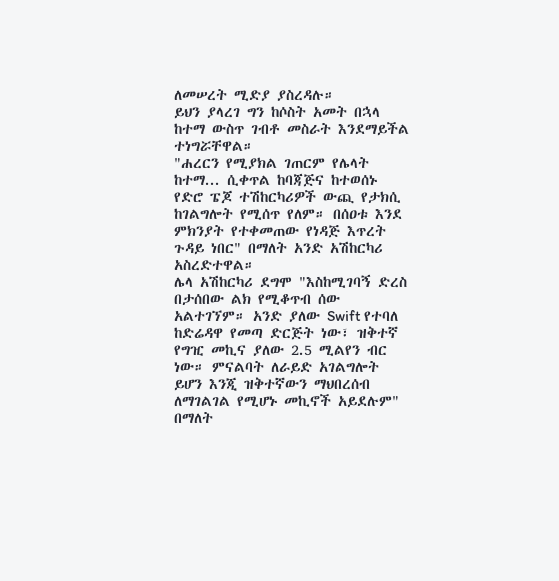ለመሠረት ሚድያ ያስረዳሉ።
ይህን ያላረገ ግን ከሶስት አመት በኋላ ከተማ ውስጥ ገብቶ መስራት እንደማይችል ተነግሯቸዋል።
"ሐረርን የሚያክል ገጠርም የሌላት ከተማ... ሲቀጥል ከባጃጅና ከተወሰኑ የድሮ ፔጆ ተሽከርካሪዎች ውጪ የታክሲ ከገልግሎት የሚሰጥ የለም። በሰዐቱ እንደ ምክንያት የተቀመጠው የነዳጅ እጥረት ጉዳይ ነበር" በማለት አንድ አሽከርካሪ አስረድተዋል።
ሌላ አሽከርካሪ ደግሞ "እስከሚገባኝ ድረስ በታሰበው ልክ የሚቆጥብ ሰው አልተገኘም። አንድ ያለው Swift የተባለ ከድሬዳዋ የመጣ ድርጅት ነው፣ ዝቅተኛ የግዢ መኪና ያለው 2.5 ሚልየን ብር ነው። ምናልባት ለራይድ አገልግሎት ይሆን እንጂ ዝቅተኛውን ማህበረሰብ ለማገልገል የሚሆኑ መኪኖች አይደሉም" በማለት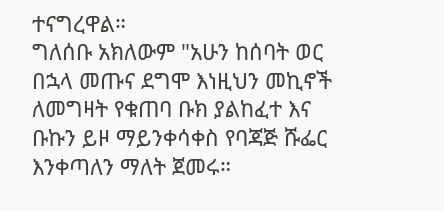ተናግረዋል።
ግለሰቡ አክለውም "አሁን ከሰባት ወር በኋላ መጡና ደግሞ እነዚህን መኪኖች ለመግዛት የቁጠባ ቡክ ያልከፈተ እና ቡኩን ይዞ ማይንቀሳቀስ የባጃጅ ሹፌር እንቀጣለን ማለት ጀመሩ።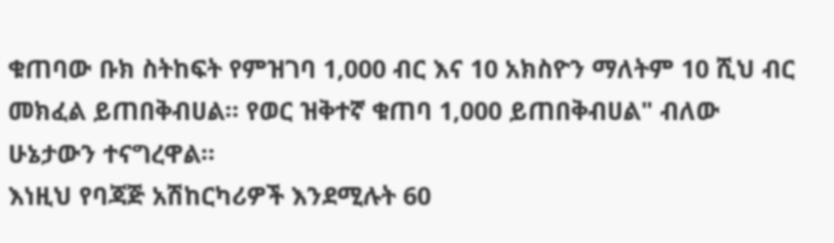ቁጠባው ቡክ ስትከፍት የምዝገባ 1,000 ብር እና 10 አክስዮን ማለትም 10 ሺህ ብር መክፈል ይጠበቅብሀል። የወር ዝቅተኛ ቁጠባ 1,000 ይጠበቅብሀል" ብለው ሁኔታውን ተናግረዋል።
እነዚህ የባጃጅ አሽከርካሪዎች እንደሚሉት 60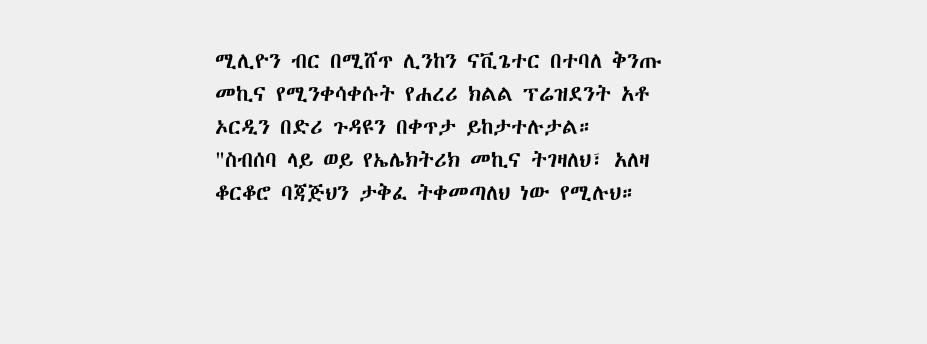ሚሊዮን ብር በሚሸጥ ሊንከን ናቪጌተር በተባለ ቅንጡ መኪና የሚንቀሳቀሱት የሐረሪ ክልል ፕሬዝደንት አቶ ኦርዲን በድሪ ጉዳዩን በቀጥታ ይከታተሉታል።
"ስብሰባ ላይ ወይ የኤሌክትሪክ መኪና ትገዛለህ፣ አለዛ ቆርቆሮ ባጃጅህን ታቅፈ ትቀመጣለህ ነው የሚሉህ።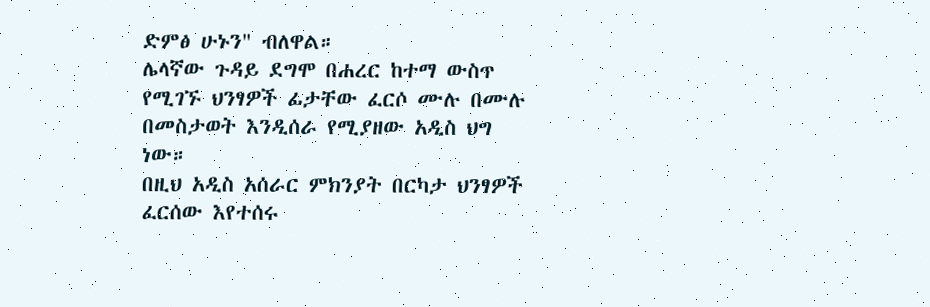ድምፅ ሁኑን" ብለዋል።
ሌላኛው ጉዳይ ደግሞ በሐረር ከተማ ውስጥ የሚገኙ ህንፃዎች ፊታቸው ፈርሶ ሙሉ በሙሉ በመስታወት እንዲሰራ የሚያዘው አዲስ ህግ ነው።
በዚህ አዲስ አሰራር ምክንያት በርካታ ህንፃዎች ፈርሰው እየተሰሩ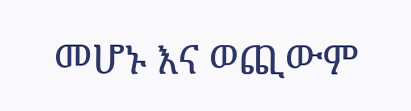መሆኑ እና ወጪውም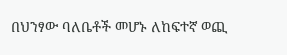በህንፃው ባለቤቶች መሆኑ ለከፍተኛ ወጪ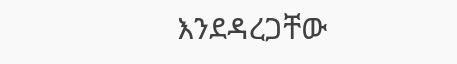እንደዳረጋቸው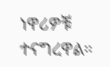ነዋሪዎቹ ተናግረዋል።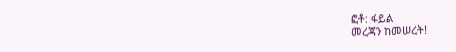ፎቶ: ፋይል
መረጃን ከመሠረት!